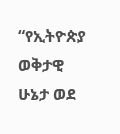“የኢትዮጵያ ወቅታዊ ሁኔታ ወደ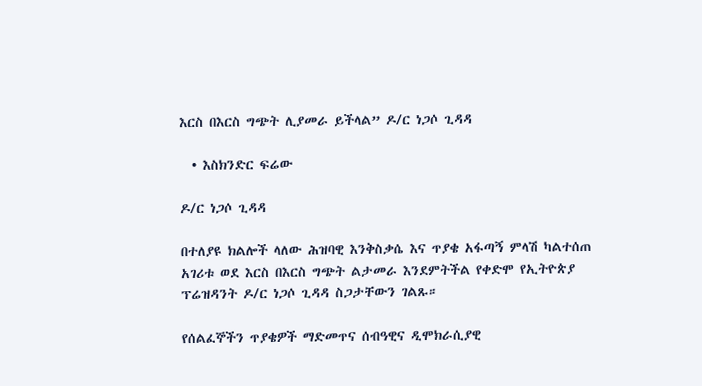እርስ በእርስ ግጭት ሊያመራ ይችላል” ዶ/ር ነጋሶ ጊዳዳ

  • እስክንድር ፍሬው

ዶ/ር ነጋሶ ጊዳዳ

በተለያዩ ክልሎች ላለው ሕዝባዊ እንቅስቃሴ እና ጥያቄ አፋጣኝ ምላሽ ካልተሰጠ አገሪቱ ወደ እርስ በእርስ ግጭት ልታመራ እንደምትችል የቀድሞ የኢትዮጵያ ፕሬዝዳንት ዶ/ር ነጋሶ ጊዳዳ ስጋታቸውን ገልጹ።

የሰልፈኞችን ጥያቄዎች ማድመጥና ሰብዓዊና ዲሞክራሲያዊ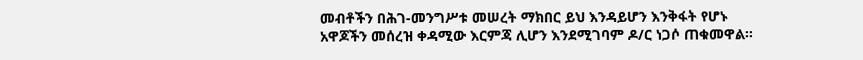መብቶችን በሕገ-መንግሥቱ መሠረት ማክበር ይህ እንዳይሆን እንቅፋት የሆኑ አዋጆችን መሰረዝ ቀዳሚው እርምጃ ሊሆን እንደሚገባም ዶ/ር ነጋሶ ጠቁመዋል።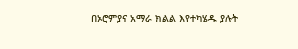በኦሮምያና አማራ ክልል እየተካሄዱ ያሉት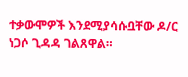ተቃውሞዎች እንደሚያሳሱቧቸው ዶ/ር ነጋሶ ጊዳዳ ገልጸዋል።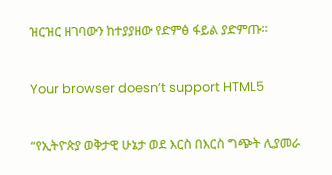ዝርዝር ዘገባውን ከተያያዘው የድምፅ ፋይል ያድምጡ።

Your browser doesn’t support HTML5

“የኢትዮጵያ ወቅታዊ ሁኔታ ወደ እርስ በእርስ ግጭት ሊያመራ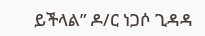ይችላል” ዶ/ር ነጋሶ ጊዳዳ